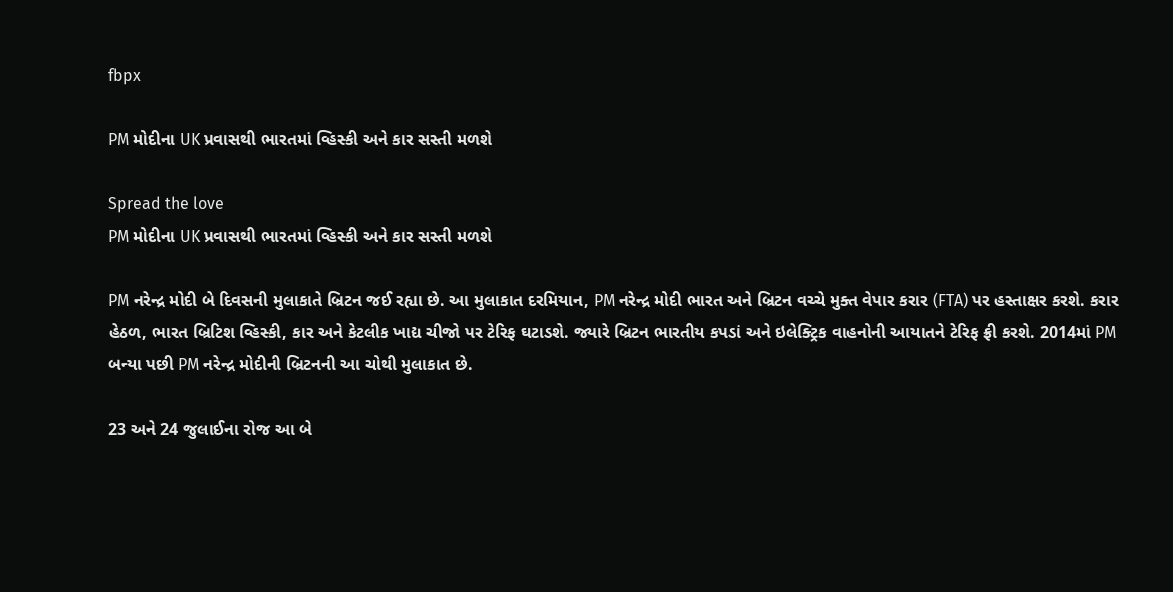fbpx

PM મોદીના UK પ્રવાસથી ભારતમાં વ્હિસ્કી અને કાર સસ્તી મળશે

Spread the love
PM મોદીના UK પ્રવાસથી ભારતમાં વ્હિસ્કી અને કાર સસ્તી મળશે

PM નરેન્દ્ર મોદી બે દિવસની મુલાકાતે બ્રિટન જઈ રહ્યા છે. આ મુલાકાત દરમિયાન, PM નરેન્દ્ર મોદી ભારત અને બ્રિટન વચ્ચે મુક્ત વેપાર કરાર (FTA) પર હસ્તાક્ષર કરશે. કરાર હેઠળ, ભારત બ્રિટિશ વ્હિસ્કી, કાર અને કેટલીક ખાદ્ય ચીજો પર ટેરિફ ઘટાડશે. જ્યારે બ્રિટન ભારતીય કપડાં અને ઇલેક્ટ્રિક વાહનોની આયાતને ટેરિફ ફ્રી કરશે. 2014માં PM બન્યા પછી PM નરેન્દ્ર મોદીની બ્રિટનની આ ચોથી મુલાકાત છે.

23 અને 24 જુલાઈના રોજ આ બે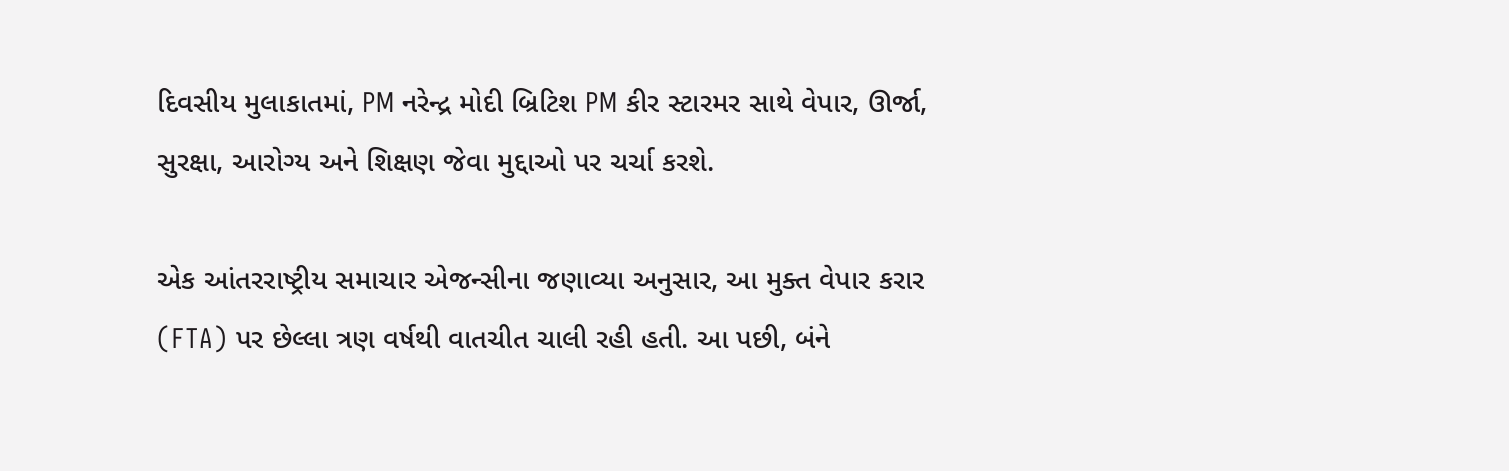દિવસીય મુલાકાતમાં, PM નરેન્દ્ર મોદી બ્રિટિશ PM કીર સ્ટારમર સાથે વેપાર, ઊર્જા, સુરક્ષા, આરોગ્ય અને શિક્ષણ જેવા મુદ્દાઓ પર ચર્ચા કરશે.

એક આંતરરાષ્ટ્રીય સમાચાર એજન્સીના જણાવ્યા અનુસાર, આ મુક્ત વેપાર કરાર (FTA) પર છેલ્લા ત્રણ વર્ષથી વાતચીત ચાલી રહી હતી. આ પછી, બંને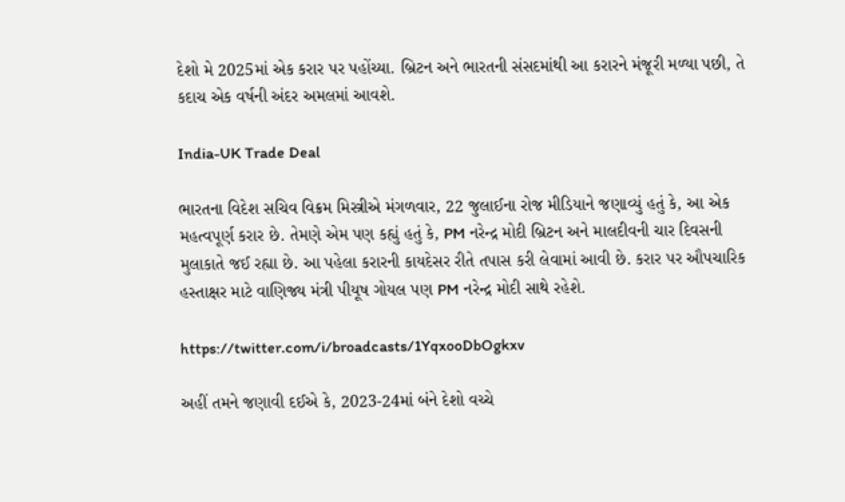દેશો મે 2025માં એક કરાર પર પહોંચ્યા. બ્રિટન અને ભારતની સંસદમાંથી આ કરારને મંજૂરી મળ્યા પછી, તે કદાચ એક વર્ષની અંદર અમલમાં આવશે.

India-UK Trade Deal

ભારતના વિદેશ સચિવ વિક્રમ મિસ્ત્રીએ મંગળવાર, 22 જુલાઈના રોજ મીડિયાને જણાવ્યું હતું કે, આ એક મહત્વપૂર્ણ કરાર છે. તેમણે એમ પણ કહ્યું હતું કે, PM નરેન્દ્ર મોદી બ્રિટન અને માલદીવની ચાર દિવસની મુલાકાતે જઈ રહ્યા છે. આ પહેલા કરારની કાયદેસર રીતે તપાસ કરી લેવામાં આવી છે. કરાર પર ઔપચારિક હસ્તાક્ષર માટે વાણિજ્ય મંત્રી પીયૂષ ગોયલ પણ PM નરેન્દ્ર મોદી સાથે રહેશે.

https://twitter.com/i/broadcasts/1YqxooDbOgkxv

અહીં તમને જણાવી દઈએ કે, 2023-24માં બંને દેશો વચ્ચે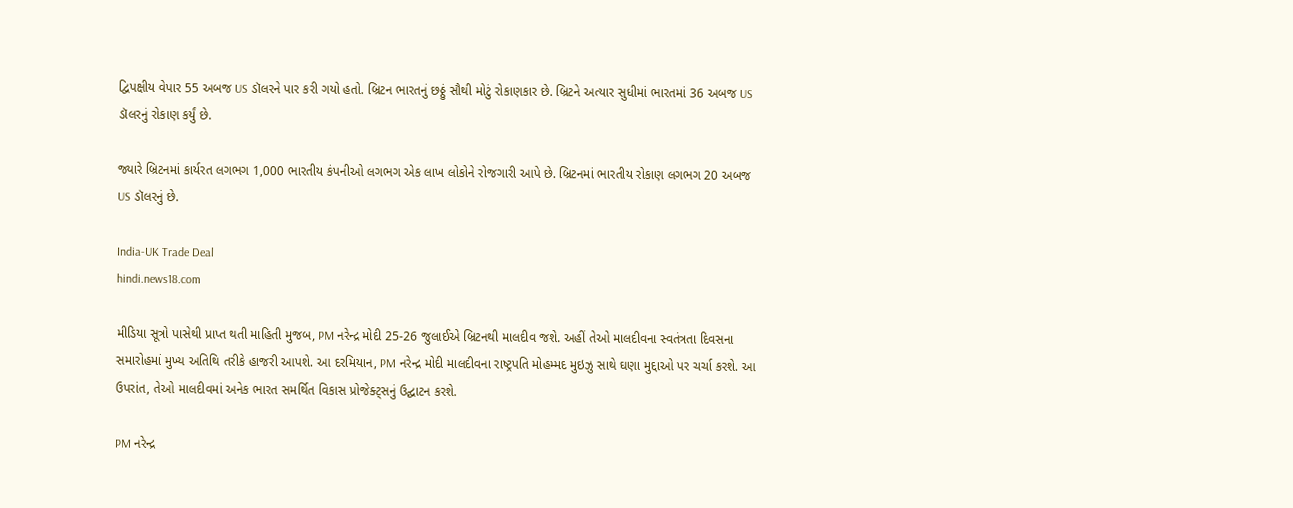દ્વિપક્ષીય વેપાર 55 અબજ US ડૉલરને પાર કરી ગયો હતો. બ્રિટન ભારતનું છઠ્ઠું સૌથી મોટું રોકાણકાર છે. બ્રિટને અત્યાર સુધીમાં ભારતમાં 36 અબજ US ડૉલરનું રોકાણ કર્યું છે.

જ્યારે બ્રિટનમાં કાર્યરત લગભગ 1,000 ભારતીય કંપનીઓ લગભગ એક લાખ લોકોને રોજગારી આપે છે. બ્રિટનમાં ભારતીય રોકાણ લગભગ 20 અબજ US ડૉલરનું છે.

India-UK Trade Deal
hindi.news18.com

મીડિયા સૂત્રો પાસેથી પ્રાપ્ત થતી માહિતી મુજબ, PM નરેન્દ્ર મોદી 25-26 જુલાઈએ બ્રિટનથી માલદીવ જશે. અહીં તેઓ માલદીવના સ્વતંત્રતા દિવસના સમારોહમાં મુખ્ય અતિથિ તરીકે હાજરી આપશે. આ દરમિયાન, PM નરેન્દ્ર મોદી માલદીવના રાષ્ટ્રપતિ મોહમ્મદ મુઇઝુ સાથે ઘણા મુદ્દાઓ પર ચર્ચા કરશે. આ ઉપરાંત, તેઓ માલદીવમાં અનેક ભારત સમર્થિત વિકાસ પ્રોજેક્ટ્સનું ઉદ્ઘાટન કરશે.

PM નરેન્દ્ર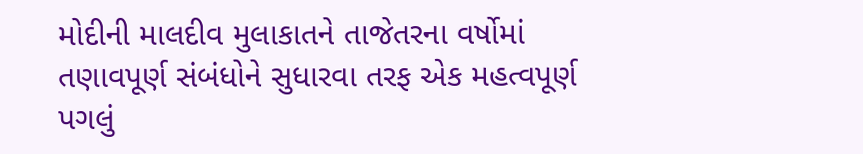મોદીની માલદીવ મુલાકાતને તાજેતરના વર્ષોમાં તણાવપૂર્ણ સંબંધોને સુધારવા તરફ એક મહત્વપૂર્ણ પગલું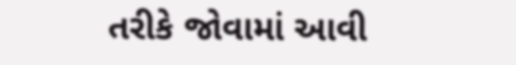તરીકે જોવામાં આવી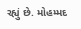રહ્યું છે. મોહમ્મદ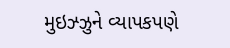મુઇઝ્ઝુને વ્યાપકપણે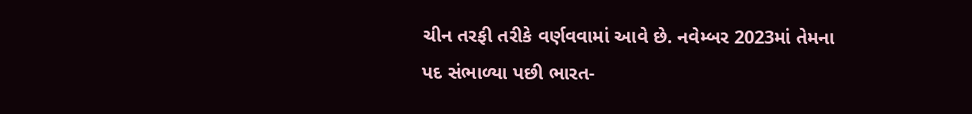ચીન તરફી તરીકે વર્ણવવામાં આવે છે. નવેમ્બર 2023માં તેમના પદ સંભાળ્યા પછી ભારત-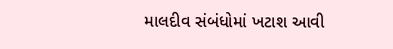માલદીવ સંબંધોમાં ખટાશ આવી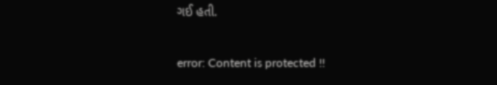ગઈ હતી.

error: Content is protected !!